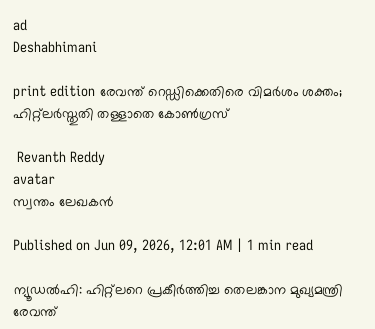ad
Deshabhimani

print edition രേവന്ത്‌ റെഡ്ഡിക്കെതിരെ വിമർശം ശക്തം; ഹിറ്റ്‌ലർസ്തുതി തള്ളാതെ കോൺഗ്രസ്‌

 Revanth Reddy
avatar
സ്വന്തം ലേഖകൻ

Published on Jun 09, 2026, 12:01 AM | 1 min read

ന്യൂഡൽഹി: ഹിറ്റ്‌ലറെ പ്രകീർത്തിച്ച തെലങ്കാന മുഖ്യമന്ത്രി രേവന്ത്‌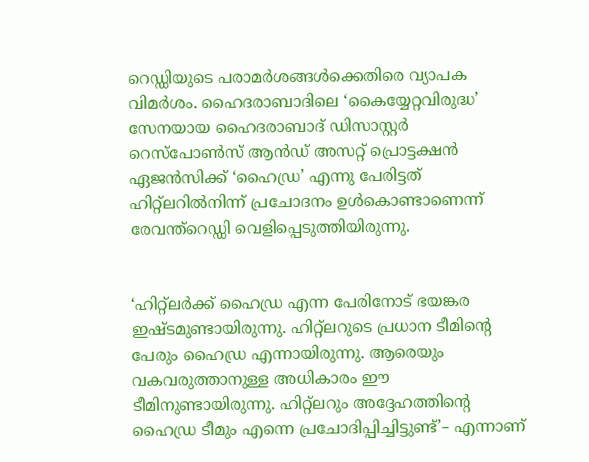റെഡ്ഡിയുടെ പരാമർശങ്ങൾക്കെതിരെ വ്യാപക വിമർശം. ഹൈദരാബാദിലെ ‘കൈയ്യേറ്റവിരുദ്ധ’ സേനയായ ഹൈദരാബാദ്‌ ഡിസാസ്റ്റർ റെസ്‌പോൺസ്‌ ആൻഡ്‌ അസറ്റ്‌ പ്രൊട്ടക്ഷൻ ഏജൻസിക്ക്‌ ‘ഹൈഡ്ര’ എന്നു പേരിട്ടത്‌ ഹിറ്റ്‌ലറിൽനിന്ന്‌ പ്രചോദനം ഉൾകൊണ്ടാണെന്ന്‌ രേവന്ത്‌റെഡ്ഡി വെളിപ്പെടുത്തിയിരുന്നു.


‘ഹിറ്റ്‌ലർക്ക്‌ ഹൈഡ്ര എന്ന പേരിനോട്‌ ഭയങ്കര ഇഷ്ടമുണ്ടായിരുന്നു. ഹിറ്റ്‌ലറുടെ പ്രധാന ടീമിന്റെ പേരും ഹൈഡ്ര എന്നായിരുന്നു. ആരെയും വകവരുത്താനുള്ള അധികാരം ഇ‍ൗ ടീമിനുണ്ടായിരുന്നു. ഹിറ്റ്‌ലറും അദ്ദേഹത്തിന്റെ ഹൈഡ്ര ടീമും എന്നെ പ്രചോദിപ്പിച്ചിട്ടുണ്ട്‌’– എന്നാണ്‌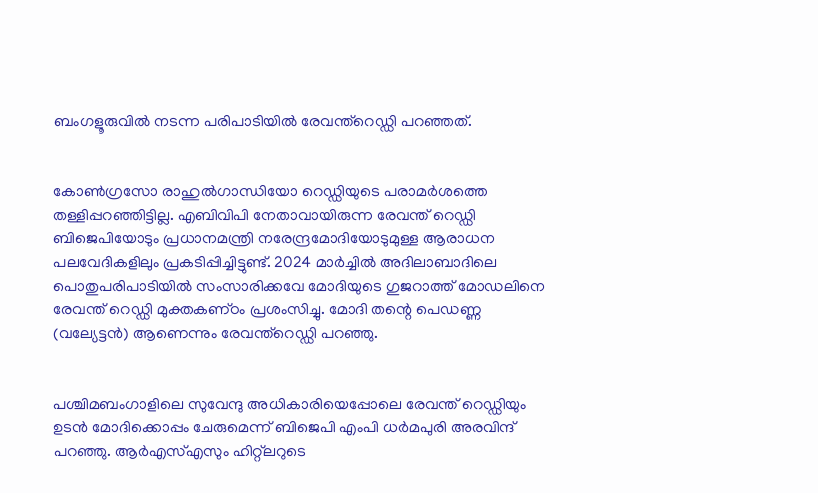ബംഗളൂരുവിൽ നടന്ന പരിപാടിയിൽ രേവന്ത്‌റെഡ്ഡി പറഞ്ഞത്‌.


കോൺഗ്രസോ രാഹുൽഗാന്ധിയോ റെഡ്ഡിയുടെ പരാമർശത്തെ തള്ളിപ്പറഞ്ഞിട്ടില്ല. എബിവിപി നേതാവായിരുന്ന രേവന്ത്‌ റെഡ്ഡി ബിജെപിയോടും പ്രധാനമന്ത്രി നരേന്ദ്രമോദിയോടുമുള്ള ആരാധന പലവേദികളിലും പ്രകടിപ്പിച്ചിട്ടുണ്ട്‌. 2024 മാർച്ചിൽ അദിലാബാദിലെ പൊതുപരിപാടിയിൽ സംസാരിക്കവേ മോദിയുടെ ഗുജറാത്ത്‌ മോഡലിനെ രേവന്ത്‌ റെഡ്ഡി മുക്തകണ്‌ഠം പ്രശംസിച്ചു. മോദി തന്റെ പെഡണ്ണ (വല്യേട്ടൻ) ആണെന്നും രേവന്ത്‌റെഡ്ഡി പറഞ്ഞു.


പശ്ചിമബംഗാളിലെ സുവേന്ദു അധികാരിയെപ്പോലെ രേവന്ത്‌ റെഡ്ഡിയും ഉടൻ മോദിക്കൊപ്പം ചേരുമെന്ന്‌ ബിജെപി എംപി ധർമപുരി അരവിന്ദ്‌ പറഞ്ഞു. ആർഎസ്‌എസും ഹിറ്റ്‌ലറുടെ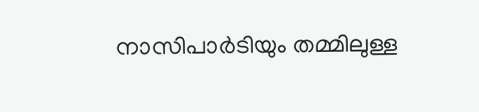നാസിപാർടിയും തമ്മിലുള്ള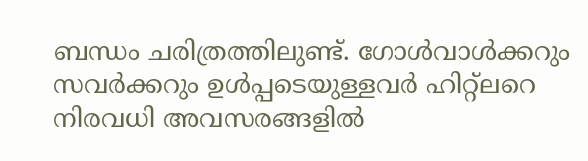ബന്ധം ചരിത്രത്തിലുണ്ട്‌. ഗോൾവാൾക്കറും സവർക്കറും ഉൾപ്പടെയുള്ളവർ ഹിറ്റ്‌ലറെ നിരവധി അവസരങ്ങളിൽ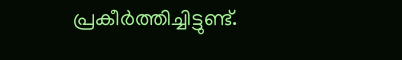പ്രകീർത്തിച്ചിട്ടുണ്ട്‌.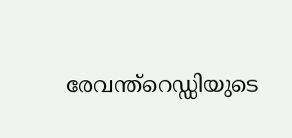രേവന്ത്‌റെഡ്ഡിയുടെ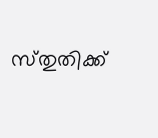സ്‌തുതിക്ക്‌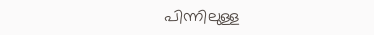പിന്നിലുള്ള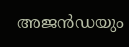അജൻഡയും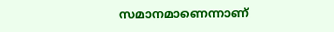സമാനമാണെന്നാണ്‌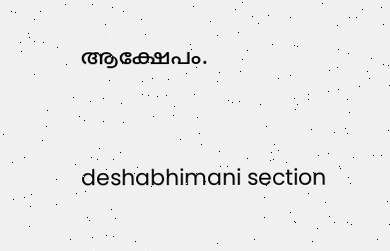ആക്ഷേപം.




deshabhimani section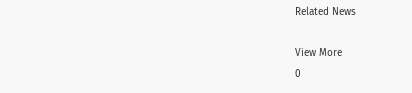Related News

View More
0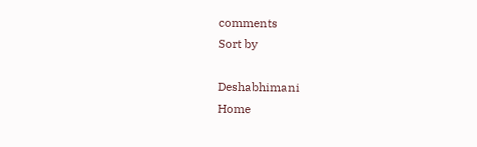comments
Sort by

Deshabhimani
Home